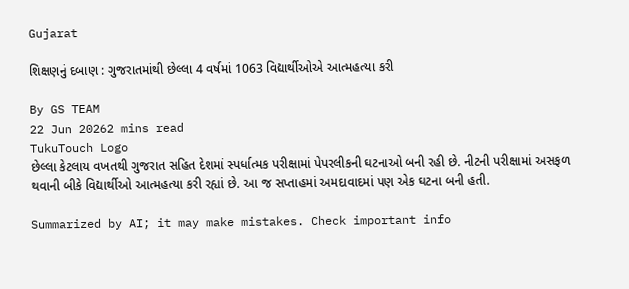Gujarat

શિક્ષણનું દબાણ : ગુજરાતમાંથી છેલ્લા 4 વર્ષમાં 1063 વિદ્યાર્થીઓએ આત્મહત્યા કરી

By GS TEAM
22 Jun 20262 mins read
TukuTouch Logo
છેલ્લા કેટલાય વખતથી ગુજરાત સહિત દેશમાં સ્પર્ધાત્મક પરીક્ષામાં પેપરલીકની ઘટનાઓ બની રહી છે. નીટની પરીક્ષામાં અસફળ થવાની બીકે વિદ્યાર્થીઓ આત્મહત્યા કરી રહ્યાં છે. આ જ સપ્તાહમાં અમદાવાદમાં પણ એક ઘટના બની હતી.

Summarized by AI; it may make mistakes. Check important info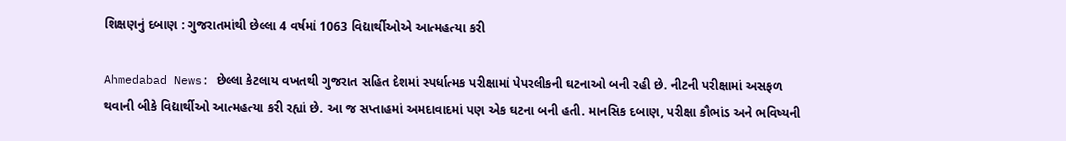શિક્ષણનું દબાણ : ગુજરાતમાંથી છેલ્લા 4 વર્ષમાં 1063 વિદ્યાર્થીઓએ આત્મહત્યા કરી

Ahmedabad News: છેલ્લા કેટલાય વખતથી ગુજરાત સહિત દેશમાં સ્પર્ધાત્મક પરીક્ષામાં પેપરલીકની ઘટનાઓ બની રહી છે. નીટની પરીક્ષામાં અસફળ થવાની બીકે વિદ્યાર્થીઓ આત્મહત્યા કરી રહ્યાં છે. આ જ સપ્તાહમાં અમદાવાદમાં પણ એક ઘટના બની હતી. માનસિક દબાણ, પરીક્ષા કૌભાંડ અને ભવિષ્યની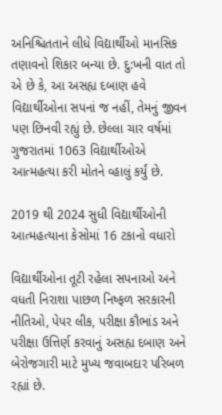અનિશ્ચિતતાને લીધે વિદ્યાર્થીઓ માનસિક તણાવનો શિકાર બન્યા છે. દુ:ખની વાત તો એ છે કે, આ અસહ્ય દબાણ હવે વિદ્યાર્થીઓના સપનાં જ નહીં, તેમનું જીવન પણ છિનવી રહ્યું છે. છેલ્લા ચાર વર્ષમાં ગુજરાતમાં 1063 વિદ્યાર્થીઓએ આત્મહત્યા કરી મોતને વ્હાલું કર્યું છે.

2019 થી 2024 સુધી વિદ્યાર્થીઓની આત્મહત્યાના કેસોમાં 16 ટકાનો વધારો

વિદ્યાર્થીઓના તૂટી રહેલા સપનાઓ અને વધતી નિરાશા પાછળ નિષ્ફળ સરકારની નીતિઓ, પેપર લીક, પરીક્ષા કૌભાંડ અને પરીક્ષા ઉત્તિર્ણ કરવાનું અસહ્ય દબાણ અને બેરોજગારી માટે મુખ્ય જવાબદાર પરિબળ રહ્યાં છે.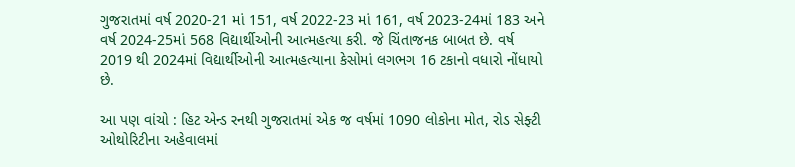ગુજરાતમાં વર્ષ 2020-21 માં 151, વર્ષ 2022-23 માં 161, વર્ષ 2023-24માં 183 અને વર્ષ 2024-25માં 568 વિદ્યાર્થીઓની આત્મહત્યા કરી. જે ચિંતાજનક બાબત છે. વર્ષ 2019 થી 2024માં વિદ્યાર્થીઓની આત્મહત્યાના કેસોમાં લગભગ 16 ટકાનો વધારો નોંધાયો છે.

આ પણ વાંચો : હિટ એન્ડ રનથી ગુજરાતમાં એક જ વર્ષમાં 1090 લોકોના મોત, રોડ સેફ્ટી ઓથોરિટીના અહેવાલમાં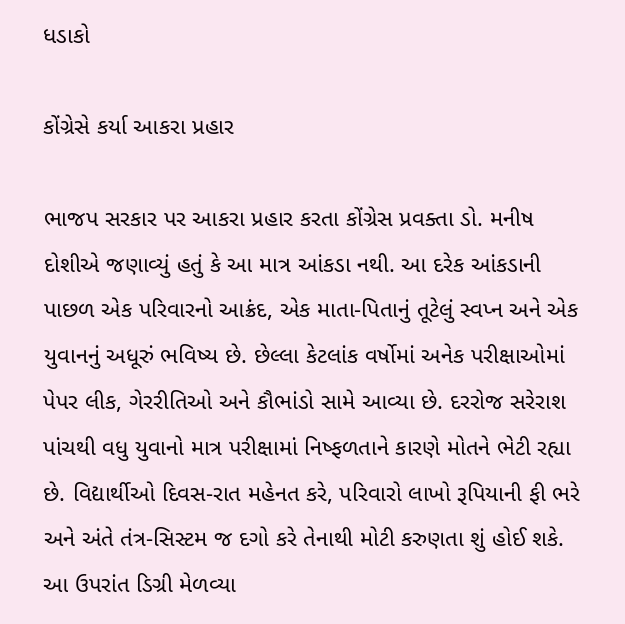ધડાકો

કોંગ્રેસે કર્યા આકરા પ્રહાર

ભાજપ સરકાર પર આકરા પ્રહાર કરતા કોંગ્રેસ પ્રવક્તા ડો. મનીષ દોશીએ જણાવ્યું હતું કે આ માત્ર આંકડા નથી. આ દરેક આંકડાની પાછળ એક પરિવારનો આક્રંદ, એક માતા-પિતાનું તૂટેલું સ્વપ્ન અને એક યુવાનનું અધૂરું ભવિષ્ય છે. છેલ્લા કેટલાંક વર્ષોમાં અનેક પરીક્ષાઓમાં પેપર લીક, ગેરરીતિઓ અને કૌભાંડો સામે આવ્યા છે. દરરોજ સરેરાશ પાંચથી વધુ યુવાનો માત્ર પરીક્ષામાં નિષ્ફળતાને કારણે મોતને ભેટી રહ્યા છે. વિદ્યાર્થીઓ દિવસ-રાત મહેનત કરે, પરિવારો લાખો રૂપિયાની ફી ભરે અને અંતે તંત્ર-સિસ્ટમ જ દગો કરે તેનાથી મોટી કરુણતા શું હોઈ શકે. આ ઉપરાંત ડિગ્રી મેળવ્યા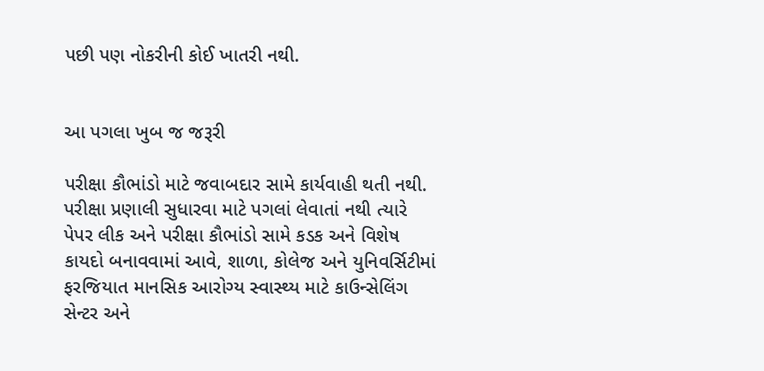પછી પણ નોકરીની કોઈ ખાતરી નથી.


આ પગલા ખુબ જ જરૂરી

પરીક્ષા કૌભાંડો માટે જવાબદાર સામે કાર્યવાહી થતી નથી. પરીક્ષા પ્રણાલી સુધારવા માટે પગલાં લેવાતાં નથી ત્યારે પેપર લીક અને પરીક્ષા કૌભાંડો સામે કડક અને વિશેષ કાયદો બનાવવામાં આવે, શાળા, કોલેજ અને યુનિવર્સિટીમાં ફરજિયાત માનસિક આરોગ્ય સ્વાસ્થ્ય માટે કાઉન્સેલિંગ સેન્ટર અને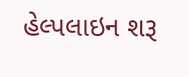હેલ્પલાઇન શરૂ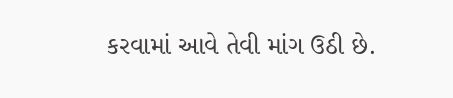કરવામાં આવે તેવી માંગ ઉઠી છે.